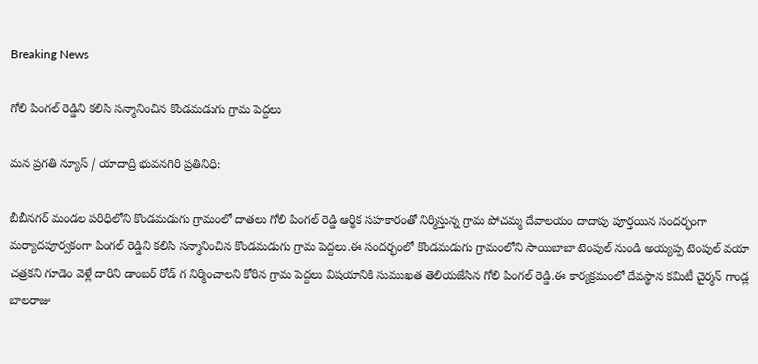Breaking News

గోలి పింగల్ రెడ్డిని కలిసి సన్మానించిన కొండమడుగు గ్రామ పెద్దలు

మన ప్రగతి న్యూస్ / యాదాద్రి భువనగిరి ప్రతినిధి:

బీబీనగర్ మండల పరిధిలోని కొండమడుగు గ్రామంలో దాతలు గోలి పింగల్ రెడ్డి ఆర్థిక సహకారంతో నిర్మిస్తున్న గ్రామ పోచమ్మ దేవాలయం దాదాపు పూర్తయిన సందర్భంగా మర్యాదపూర్వకంగా పింగల్ రెడ్డిని కలిసి సన్మానించిన కొండమడుగు గ్రామ పెద్దలు.ఈ సందర్భంలో కొండమడుగు గ్రామంలోని సాయిబాబా టెంపుల్ నుండి అయ్యప్ప టెంపుల్ వయా చత్రకని గూడెం వెళ్లే దారిని డాంబర్ రోడ్ గ నిర్మించాలని కోరిన గ్రామ పెద్దలు విషయానికి సుముఖత తెలియజేసిన గోలి పింగల్ రెడ్డి.ఈ కార్యక్రమంలో దేవస్థాన కమిటీ చైర్మన్ గాండ్ల బాలరాజు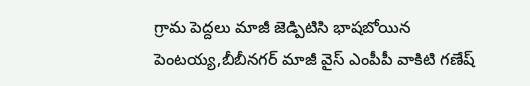గ్రామ పెద్దలు మాజీ జెడ్పిటిసి భాషబోయిన పెంటయ్య,బీబీనగర్ మాజీ వైస్ ఎంపీపీ వాకిటి గణేష్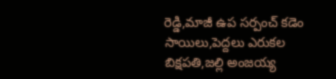రెడ్డి,మాజీ ఉప సర్పంచ్ కడెం సాయిలు,పెద్దలు ఎరుకల బిక్షపతి,జల్లి అంజయ్య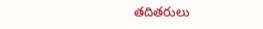తదితరులు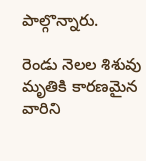పాల్గొన్నారు.

రెండు నెలల శిశువు మృతికి కారణమైన వారిని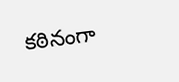కఠినంగా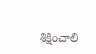శిక్షించాలి